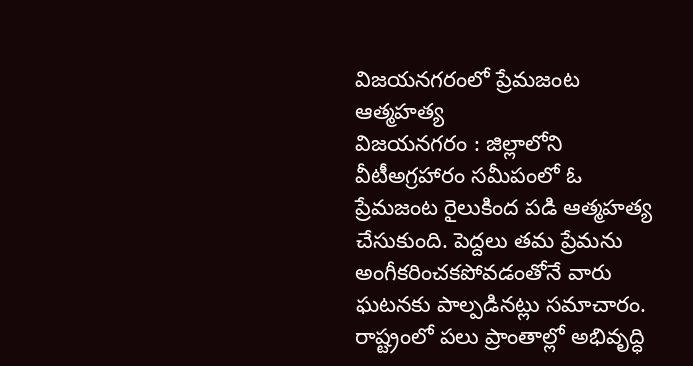విజయనగరంలో ప్రేమజంట ఆత్మహత్య
విజయనగరం : జిల్లాలోని వీటీఅగ్రహారం సమీపంలో ఓ ప్రేమజంట రైలుకింద పడి ఆత్మహత్య చేసుకుంది. పెద్దలు తమ ప్రేమను అంగీకరించకపోవడంతోనే వారు ఘటనకు పాల్పడినట్లు సమాచారం.
రాష్ట్రంలో పలు ప్రాంతాల్లో అభివృద్ధి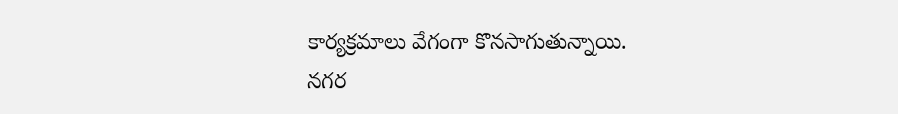కార్యక్రమాలు వేగంగా కొనసాగుతున్నాయి.
నగర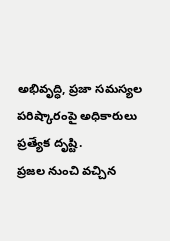అభివృద్ధి, ప్రజా సమస్యల పరిష్కారంపై అధికారులు ప్రత్యేక దృష్టి.
ప్రజల నుంచి వచ్చిన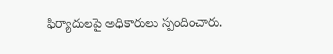ఫిర్యాదులపై అధికారులు స్పందించారు.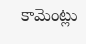కామెంట్లు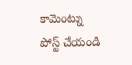కామెంట్ను పోస్ట్ చేయండి